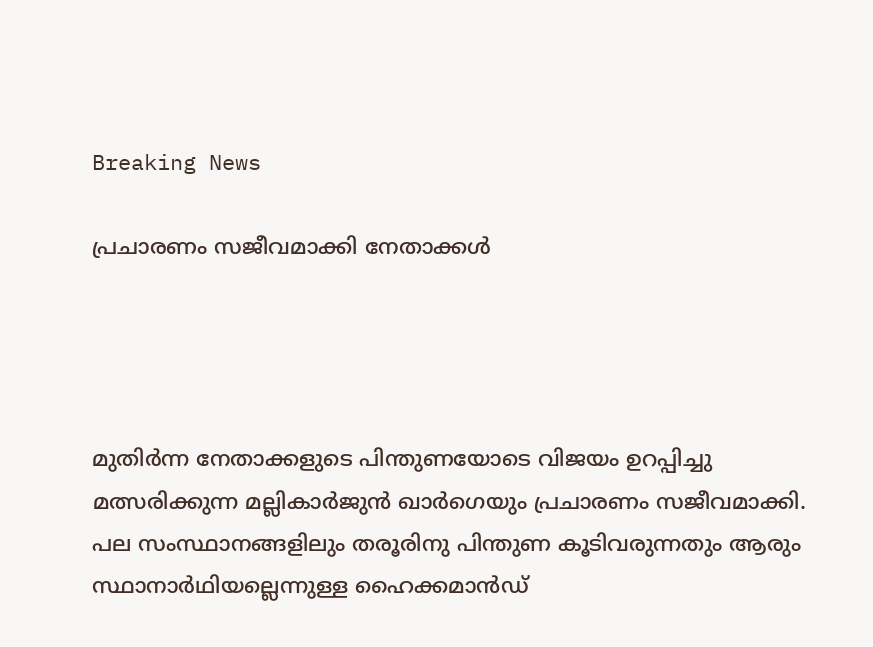Breaking News

പ്രചാരണം സജീവമാക്കി നേതാക്കൾ




മുതിര്‍ന്ന നേതാക്കളുടെ പിന്തുണയോടെ വിജയം ഉറപ്പിച്ചു മത്സരിക്കുന്ന മല്ലികാര്‍ജുന്‍ ഖാര്‍ഗെയും പ്രചാരണം സജീവമാക്കി. പല സംസ്ഥാനങ്ങളിലും തരൂരിനു പിന്തുണ കൂടിവരുന്നതും ആരും സ്ഥാനാര്‍ഥിയല്ലെന്നുള്ള ഹൈക്കമാന്‍ഡ്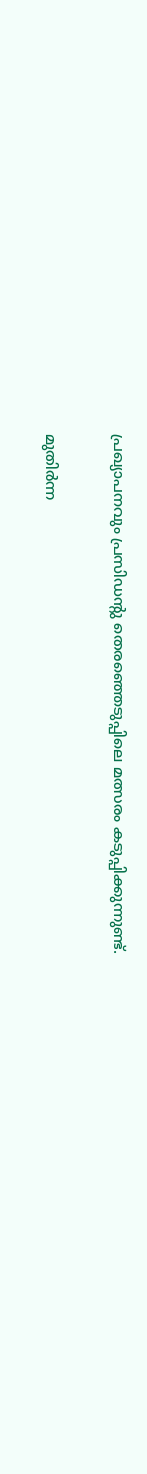പ്രഖ്യാപനവും പ്രസിഡന്‍റു തെരഞ്ഞെടുപ്പിലെ മത്സരം കടുപ്പിക്കുന്നുണ്ട്.

മുതിര്‍ന്ന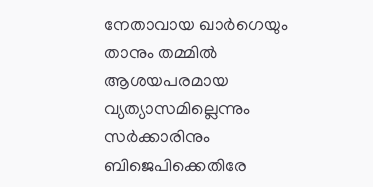നേതാവായ ഖാര്‍ഗെയും താനും തമ്മില്‍ ആശയപരമായ വ്യത്യാസമില്ലെന്നും സര്‍ക്കാരിനും ബിജെപിക്കെതിരേ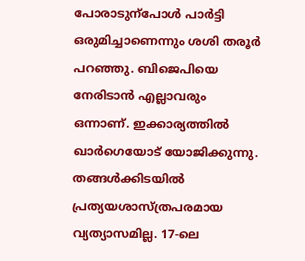പോരാടുന്പോള്‍ പാര്‍ട്ടി ഒരുമിച്ചാണെന്നും ശശി തരൂര്‍ പറഞ്ഞു. ബിജെപിയെ നേരിടാന്‍ എല്ലാവരും ഒന്നാണ്. ഇക്കാര്യത്തില്‍ ഖാര്‍ഗെയോട് യോജിക്കുന്നു. തങ്ങള്‍ക്കിടയില്‍ പ്രത്യയശാസ്ത്രപരമായ വ്യത്യാസമില്ല. 17-ലെ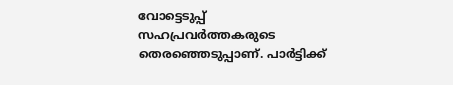വോട്ടെടുപ്പ് സഹപ്രവര്‍ത്തകരുടെ തെരഞ്ഞെടുപ്പാണ്. പാര്‍ട്ടിക്ക്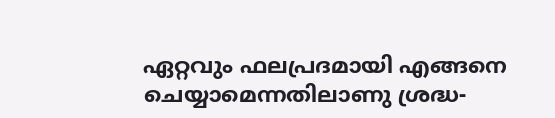ഏറ്റവും ഫലപ്രദമായി എങ്ങനെ ചെയ്യാമെന്നതിലാണു ശ്രദ്ധ-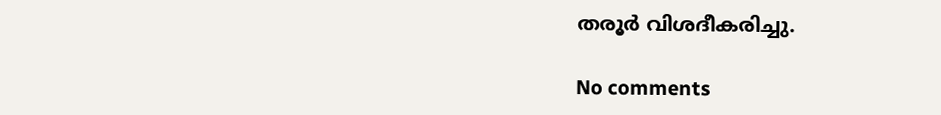തരൂര്‍ വിശദീകരിച്ചു.

No comments